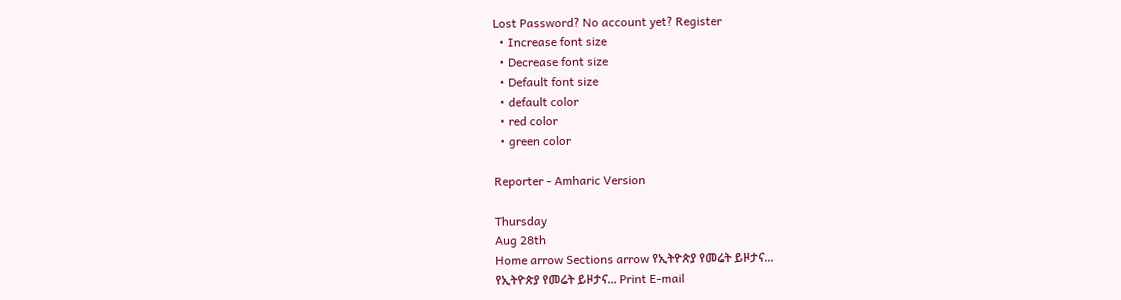Lost Password? No account yet? Register
  • Increase font size
  • Decrease font size
  • Default font size
  • default color
  • red color
  • green color

Reporter - Amharic Version

Thursday
Aug 28th
Home arrow Sections arrow የኢትዮጵያ የመሬት ይዞታና...
የኢትዮጵያ የመሬት ይዞታና... Print E-mail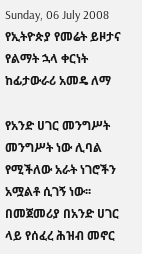Sunday, 06 July 2008
የኢትዮጵያ የመሬት ይዞታና የልማት ኋላ ቀርነት
ከፊታውራሪ አመዴ ለማ

የአንድ ሀገር መንግሥት መንግሥት ነው ሊባል የሚችለው አራት ነገሮችን አሟልቶ ሲገኝ ነው፡፡ በመጀመሪያ በአንድ ሀገር ላይ የሰፈረ ሕዝብ መኖር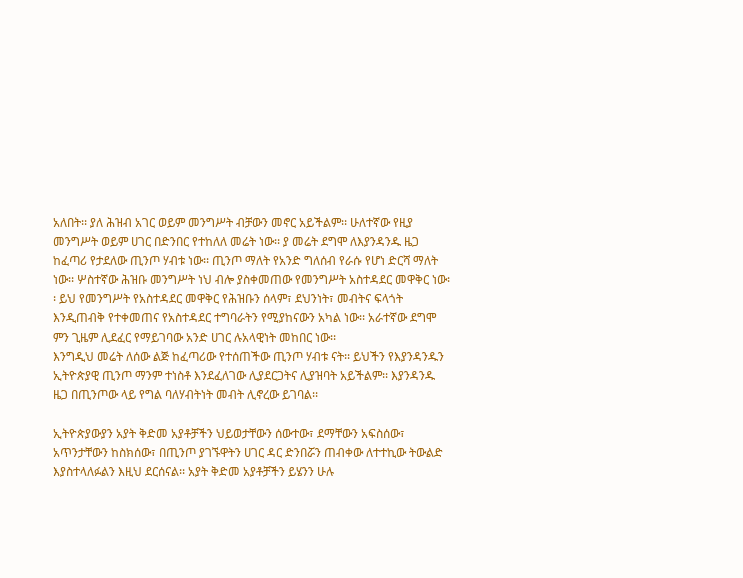አለበት፡፡ ያለ ሕዝብ አገር ወይም መንግሥት ብቻውን መኖር አይችልም፡፡ ሁለተኛው የዚያ መንግሥት ወይም ሀገር በድንበር የተከለለ መሬት ነው፡፡ ያ መሬት ደግሞ ለእያንዳንዱ ዜጋ ከፈጣሪ የታደለው ጢንጦ ሃብቱ ነው፡፡ ጢንጦ ማለት የአንድ ግለሰብ የራሱ የሆነ ድርሻ ማለት ነው፡፡ ሦስተኛው ሕዝቡ መንግሥት ነህ ብሎ ያስቀመጠው የመንግሥት አስተዳደር መዋቅር ነው፡፡ ይህ የመንግሥት የአስተዳደር መዋቅር የሕዝቡን ሰላም፣ ደህንነት፣ መብትና ፍላጎት እንዲጠብቅ የተቀመጠና የአስተዳደር ተግባራትን የሚያከናውን አካል ነው፡፡ አራተኛው ደግሞ ምን ጊዜም ሊደፈር የማይገባው አንድ ሀገር ሉአላዊነት መከበር ነው፡፡
እንግዲህ መሬት ለሰው ልጅ ከፈጣሪው የተሰጠችው ጢንጦ ሃብቱ ናት፡፡ ይህችን የእያንዳንዱን ኢትዮጵያዊ ጢንጦ ማንም ተነስቶ እንደፈለገው ሊያደርጋትና ሊያዝባት አይችልም፡፡ እያንዳንዱ ዜጋ በጢንጦው ላይ የግል ባለሃብትነት መብት ሊኖረው ይገባል፡፡

ኢትዮጵያውያን አያት ቅድመ አያቶቻችን ህይወታቸውን ሰውተው፣ ደማቸውን አፍስሰው፣ አጥንታቸውን ከስክሰው፣ በጢንጦ ያገኙዋትን ሀገር ዳር ድንበሯን ጠብቀው ለተተኪው ትውልድ እያስተላለፉልን እዚህ ደርሰናል፡፡ አያት ቅድመ አያቶቻችን ይሄንን ሁሉ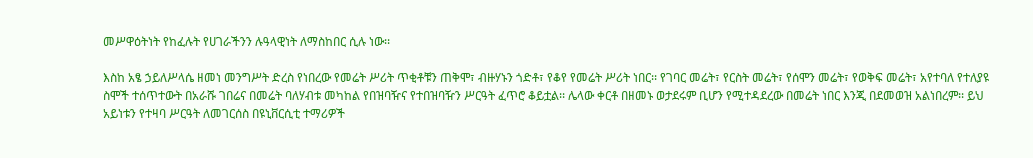መሥዋዕትነት የከፈሉት የሀገራችንን ሉዓላዊነት ለማስከበር ሲሉ ነው፡፡

እስከ አፄ ኃይለሥላሴ ዘመነ መንግሥት ድረስ የነበረው የመሬት ሥሪት ጥቂቶቹን ጠቅሞ፣ ብዙሃኑን ጎድቶ፣ የቆየ የመሬት ሥሪት ነበር፡፡ የገባር መሬት፣ የርስት መሬት፣ የሰሞን መሬት፣ የወቅፍ መሬት፣ አየተባለ የተለያዩ ስሞች ተሰጥተውት በአራሹ ገበሬና በመሬት ባለሃብቱ መካከል የበዝባዥና የተበዝባዥን ሥርዓት ፈጥሮ ቆይቷል፡፡ ሌላው ቀርቶ በዘመኑ ወታደሩም ቢሆን የሚተዳደረው በመሬት ነበር እንጂ በደመወዝ አልነበረም፡፡ ይህ አይነቱን የተዛባ ሥርዓት ለመገርሰስ በዩኒቨርሲቲ ተማሪዎች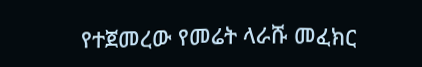የተጀመረው የመሬት ላራሹ መፈክር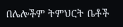በሌሎችም ትምህርት ቤቶች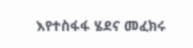እየተስፋፋ ሄደና መፈክሩ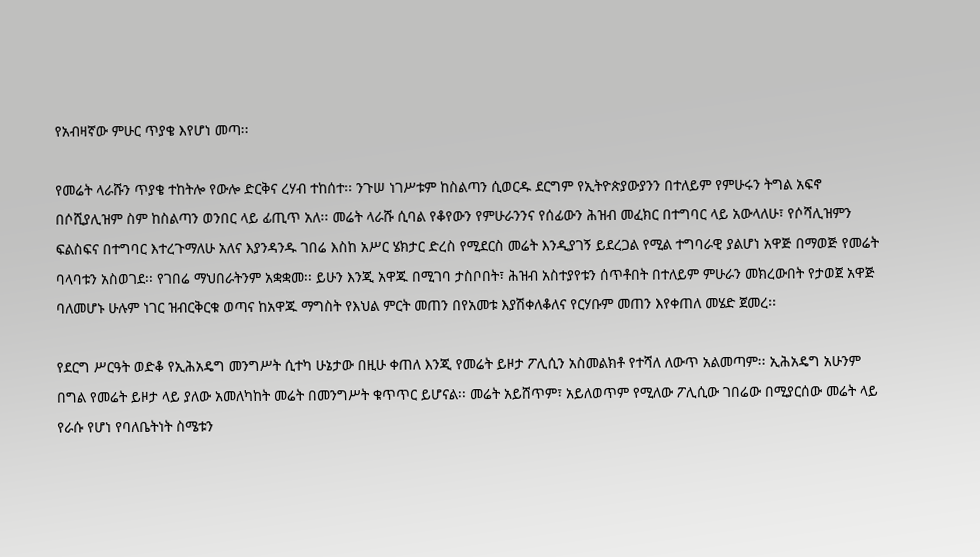የአብዛኛው ምሁር ጥያቄ እየሆነ መጣ፡፡

የመሬት ላራሹን ጥያቄ ተከትሎ የውሎ ድርቅና ረሃብ ተከሰተ፡፡ ንጉሠ ነገሥቱም ከስልጣን ሲወርዱ ደርግም የኢትዮጵያውያንን በተለይም የምሁሩን ትግል አፍኖ በሶሺያሊዝም ስም ከስልጣን ወንበር ላይ ፊጢጥ አለ፡፡ መሬት ላራሹ ሲባል የቆየውን የምሁራንንና የሰፊውን ሕዝብ መፈክር በተግባር ላይ አውላለሁ፣ የሶሻሊዝምን ፍልስፍና በተግባር እተረጉማለሁ አለና እያንዳንዱ ገበሬ እስከ አሥር ሄክታር ድረስ የሚደርስ መሬት እንዲያገኝ ይደረጋል የሚል ተግባራዊ ያልሆነ አዋጅ በማወጅ የመሬት ባላባቱን አስወገደ፡፡ የገበሬ ማህበራትንም አቋቋመ፡፡ ይሁን እንጂ አዋጁ በሚገባ ታስቦበት፣ ሕዝብ አስተያየቱን ሰጥቶበት በተለይም ምሁራን መክረውበት የታወጀ አዋጅ ባለመሆኑ ሁሉም ነገር ዝብርቅርቁ ወጣና ከአዋጁ ማግስት የእህል ምርት መጠን በየአመቱ እያሽቀለቆለና የርሃቡም መጠን እየቀጠለ መሄድ ጀመረ፡፡

የደርግ ሥርዓት ወድቆ የኢሕአዴግ መንግሥት ሲተካ ሁኔታው በዚሁ ቀጠለ እንጂ የመሬት ይዞታ ፖሊሲን አስመልክቶ የተሻለ ለውጥ አልመጣም፡፡ ኢሕአዴግ አሁንም በግል የመሬት ይዞታ ላይ ያለው አመለካከት መሬት በመንግሥት ቁጥጥር ይሆናል፡፡ መሬት አይሸጥም፣ አይለወጥም የሚለው ፖሊሲው ገበሬው በሚያርሰው መሬት ላይ የራሱ የሆነ የባለቤትነት ስሜቱን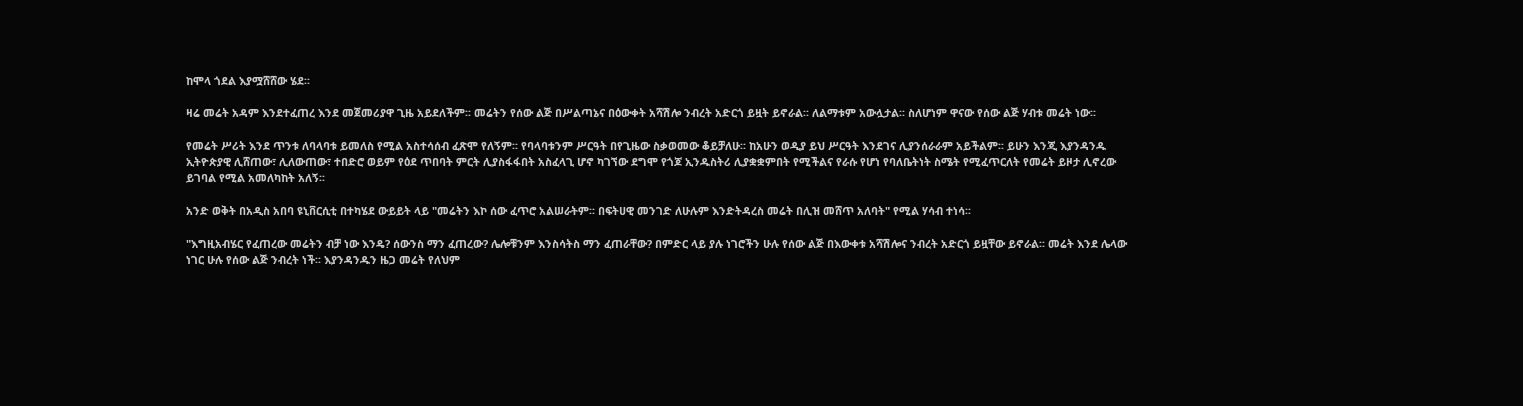ከሞላ ጎደል እያሟሸሸው ሄደ፡፡

ዛሬ መሬት አዳም እንደተፈጠረ እንደ መጀመሪያዋ ጊዜ አይደለችም፡፡ መሬትን የሰው ልጅ በሥልጣኔና በዕውቀት አሻሽሎ ንብረት አድርጎ ይዟት ይኖራል፡፡ ለልማቱም አውሏታል፡፡ ስለሆነም ዋናው የሰው ልጅ ሃብቱ መሬት ነው፡፡

የመሬት ሥሪት እንደ ጥንቱ ለባላባቱ ይመለስ የሚል አስተሳሰብ ፈጽሞ የለኝም፡፡ የባላባቱንም ሥርዓት በየጊዜው ስቃወመው ቆይቻለሁ፡፡ ከአሁን ወዲያ ይህ ሥርዓት እንደገና ሊያንሰራራም አይችልም፡፡ ይሁን እንጂ እያንዳንዱ ኢትዮጵያዊ ሊሸጠው፣ ሊለውጠው፣ ተበድሮ ወይም የዕደ ጥበባት ምርት ሊያስፋፋበት አስፈላጊ ሆኖ ካገኘው ደግሞ የጎጆ ኢንዱስትሪ ሊያቋቋምበት የሚችልና የራሱ የሆነ የባለቤትነት ስሜት የሚፈጥርለት የመሬት ይዞታ ሊኖረው ይገባል የሚል አመለካከት አለኝ፡፡

አንድ ወቅት በአዲስ አበባ ዩኒቨርሲቲ በተካሄደ ውይይት ላይ "መሬትን እኮ ሰው ፈጥሮ አልሠራትም፡፡ በፍትሀዊ መንገድ ለሁሉም እንድትዳረስ መሬት በሊዝ መሸጥ አለባት" የሚል ሃሳብ ተነሳ፡፡

"እግዚአብሄር የፈጠረው መሬትን ብቻ ነው እንዴ? ሰውንስ ማን ፈጠረው? ሌሎቹንም እንስሳትስ ማን ፈጠራቸው? በምድር ላይ ያሉ ነገሮችን ሁሉ የሰው ልጅ በእውቀቱ አሻሽሎና ንብረት አድርጎ ይዟቸው ይኖራል፡፡ መሬት እንደ ሌላው ነገር ሁሉ የሰው ልጅ ንብረት ነች፡፡ እያንዳንዱን ዜጋ መሬት የለህም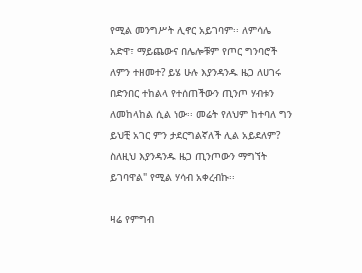የሚል መንግሥት ሊኖር አይገባም፡፡ ለምሳሌ አድዋ፣ ማይጨውና በሌሎቹም የጦር ግንባሮች ለምን ተዘመተ? ይሄ ሁሉ እያንዳንዱ ዜጋ ለሀገሩ በድንበር ተከልላ የተሰጠችውን ጢንጦ ሃብቱን ለመከላከል ሲል ነው፡፡ መሬት የለህም ከተባለ ግን ይህቺ አገር ምን ታደርግልኛለች ሊል አይደለም? ስለዚህ እያንዳንዱ ዜጋ ጢንጦውን ማግኘት ይገባዋል" የሚል ሃሳብ አቀረብኩ፡፡

ዛሬ የምግብ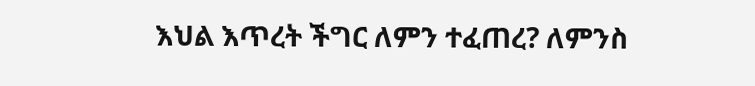እህል እጥረት ችግር ለምን ተፈጠረ? ለምንስ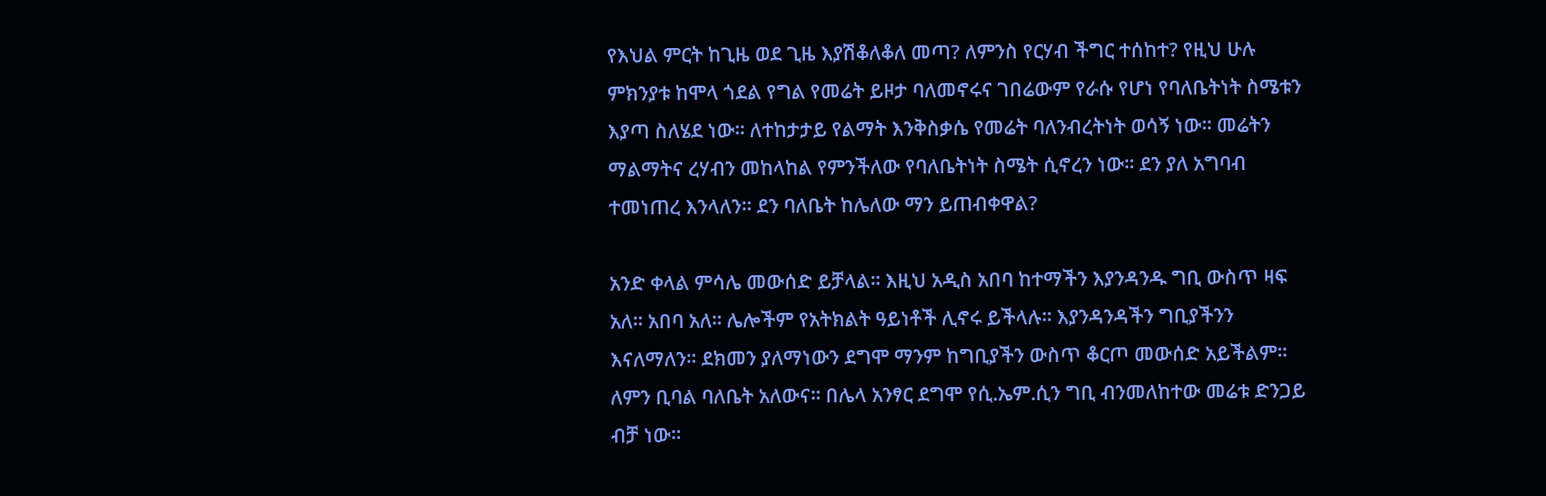የእህል ምርት ከጊዜ ወደ ጊዜ እያሽቆለቆለ መጣ? ለምንስ የርሃብ ችግር ተሰከተ? የዚህ ሁሉ ምክንያቱ ከሞላ ጎደል የግል የመሬት ይዞታ ባለመኖሩና ገበሬውም የራሱ የሆነ የባለቤትነት ስሜቱን እያጣ ስለሄደ ነው፡፡ ለተከታታይ የልማት እንቅስቃሴ የመሬት ባለንብረትነት ወሳኝ ነው፡፡ መሬትን ማልማትና ረሃብን መከላከል የምንችለው የባለቤትነት ስሜት ሲኖረን ነው፡፡ ደን ያለ አግባብ ተመነጠረ እንላለን፡፡ ደን ባለቤት ከሌለው ማን ይጠብቀዋል?

አንድ ቀላል ምሳሌ መውሰድ ይቻላል፡፡ እዚህ አዲስ አበባ ከተማችን እያንዳንዱ ግቢ ውስጥ ዛፍ አለ፡፡ አበባ አለ፡፡ ሌሎችም የአትክልት ዓይነቶች ሊኖሩ ይችላሉ፡፡ እያንዳንዳችን ግቢያችንን እናለማለን፡፡ ደክመን ያለማነውን ደግሞ ማንም ከግቢያችን ውስጥ ቆርጦ መውሰድ አይችልም፡፡ ለምን ቢባል ባለቤት አለውና፡፡ በሌላ አንፃር ደግሞ የሲ.ኤም.ሲን ግቢ ብንመለከተው መሬቱ ድንጋይ ብቻ ነው፡፡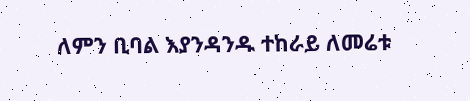ለምን ቢባል እያንዳንዱ ተከራይ ለመሬቱ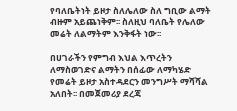የባለቤትነት ይዞታ ስለሌለው ስለ ግቢው ልማት ብዙም አይጨነቅም፡፡ ስለዚህ ባለቤት የሌለው መሬት ለልማትም እንቅፋት ነው፡፡

በሀገራችን የምግብ እህል እጥረትን ለማስወገድና ልማትን በሰፊው ለማካሄድ የመሬት ይዞታ አስተዳደርን መንግሥት ማሻሻል አለበት፡፡ በመጀመሪያ ደረጃ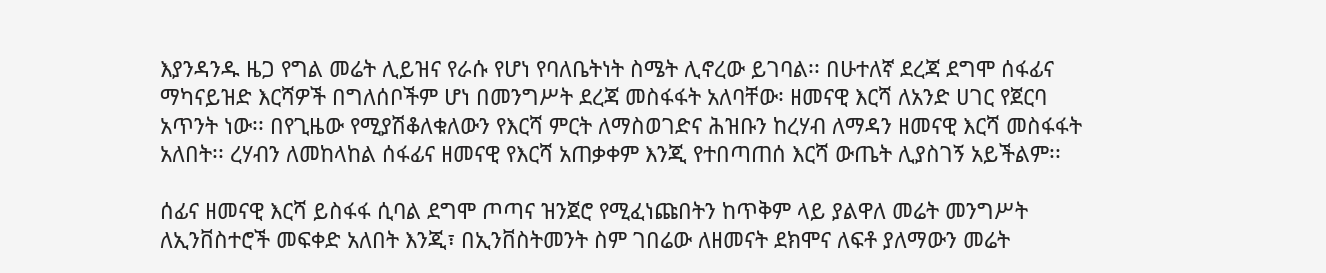እያንዳንዱ ዜጋ የግል መሬት ሊይዝና የራሱ የሆነ የባለቤትነት ስሜት ሊኖረው ይገባል፡፡ በሁተለኛ ደረጃ ደግሞ ሰፋፊና ማካናይዝድ እርሻዎች በግለሰቦችም ሆነ በመንግሥት ደረጃ መስፋፋት አለባቸው፡ ዘመናዊ እርሻ ለአንድ ሀገር የጀርባ አጥንት ነው፡፡ በየጊዜው የሚያሽቆለቁለውን የእርሻ ምርት ለማስወገድና ሕዝቡን ከረሃብ ለማዳን ዘመናዊ እርሻ መስፋፋት አለበት፡፡ ረሃብን ለመከላከል ሰፋፊና ዘመናዊ የእርሻ አጠቃቀም እንጂ የተበጣጠሰ እርሻ ውጤት ሊያስገኝ አይችልም፡፡

ሰፊና ዘመናዊ እርሻ ይስፋፋ ሲባል ደግሞ ጦጣና ዝንጀሮ የሚፈነጩበትን ከጥቅም ላይ ያልዋለ መሬት መንግሥት ለኢንቨስተሮች መፍቀድ አለበት እንጂ፣ በኢንቨስትመንት ስም ገበሬው ለዘመናት ደክሞና ለፍቶ ያለማውን መሬት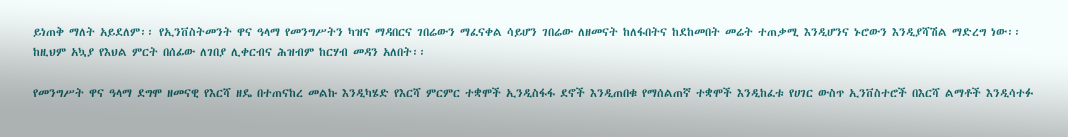ይነጠቅ ማለት አይደለም፡፡ የኢንቨስትመንት ዋና ዓላማ የመንግሥትን ካዝና ማዳበርና ገበሬውን ማፈናቀል ሳይሆን ገበሬው ለዘመናት ከለፋበትና ከደከመበት መሬት ተጠቃሚ እንዲሆንና ኑሮውን እንዲያሻሽል ማድረግ ነው፡፡ ከዚህም አኳያ የእህል ምርት በሰፊው ለገበያ ሊቀርብና ሕዝብም ከርሃብ መዳን አለበት፡፡

የመንግሥት ዋና ዓላማ ደግሞ ዘመናዊ የእርሻ ዘዴ በተጠናከረ መልኩ እንዲካሄድ የእርሻ ምርምር ተቋሞች ኢንዲስፋፋ ደኖች እንዲጠበቁ የማሰልጠኛ ተቋሞች እንዲከፈቱ የሀገር ውስጥ ኢንቨስተሮች በእርሻ ልማቶች እንዲሳተፉ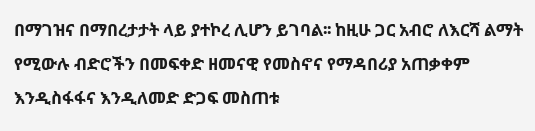በማገዝና በማበረታታት ላይ ያተኮረ ሊሆን ይገባል፡፡ ከዚሁ ጋር አብሮ ለእርሻ ልማት የሚውሉ ብድሮችን በመፍቀድ ዘመናዊ የመስኖና የማዳበሪያ አጠቃቀም እንዲስፋፋና እንዲለመድ ድጋፍ መስጠቱ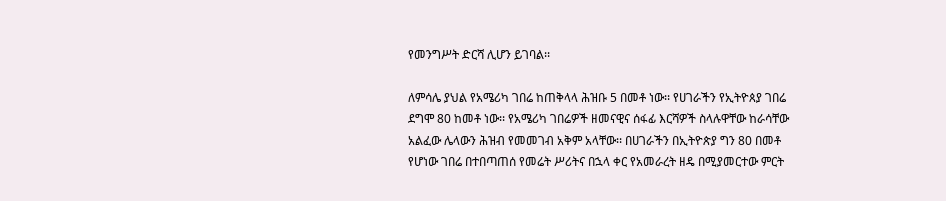የመንግሥት ድርሻ ሊሆን ይገባል፡፡

ለምሳሌ ያህል የአሜሪካ ገበሬ ከጠቅላላ ሕዝቡ 5 በመቶ ነው፡፡ የሀገራችን የኢትዮጰያ ገበሬ ደግሞ 80 ከመቶ ነው፡፡ የአሜሪካ ገበሬዎች ዘመናዊና ሰፋፊ እርሻዎች ስላሉዋቸው ከራሳቸው አልፈው ሌላውን ሕዝብ የመመገብ አቅም አላቸው፡፡ በሀገራችን በኢትዮጵያ ግን 80 በመቶ የሆነው ገበሬ በተበጣጠሰ የመሬት ሥሪትና በኋላ ቀር የአመራረት ዘዴ በሚያመርተው ምርት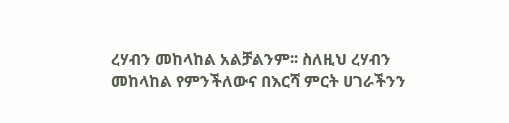ረሃብን መከላከል አልቻልንም፡፡ ስለዚህ ረሃብን መከላከል የምንችለውና በእርሻ ምርት ሀገራችንን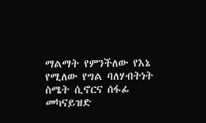ማልማት የምንችለው የእኔ የሚለው የግል ባለሃብትነት ስሜት ሲኖርና ሰፋፊ መካናይዝድ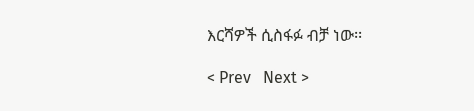እርሻዎች ሲስፋፉ ብቻ ነው፡፡

< Prev   Next >